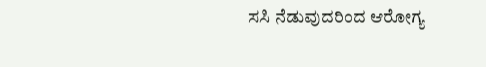ಸಸಿ ನೆಡುವುದರಿಂದ ಆರೋಗ್ಯ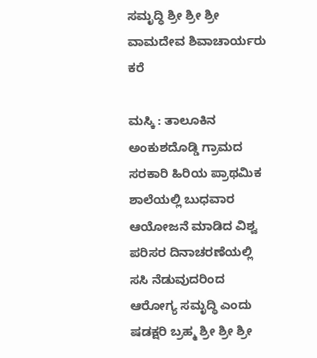ಸಮೃದ್ಧಿ ಶ್ರೀ ಶ್ರೀ ಶ್ರೀ ವಾಮದೇವ ಶಿವಾಚಾರ್ಯರು ಕರೆ

ಮಸ್ಕಿ : ತಾಲೂಕಿನ ಅಂಕುಶದೊಡ್ಡಿ ಗ್ರಾಮದ ಸರಕಾರಿ ಹಿರಿಯ ಪ್ರಾಥಮಿಕ ಶಾಲೆಯಲ್ಲಿ ಬುಧವಾರ ಆಯೋಜನೆ ಮಾಡಿದ ವಿಶ್ವ ಪರಿಸರ ದಿನಾಚರಣೆಯಲ್ಲಿ ಸಸಿ ನೆಡುವುದರಿಂದ ಆರೋಗ್ಯ ಸಮೃದ್ಧಿ ಎಂದು ಷಡಕ್ಷರಿ ಬ್ರಹ್ಮ ಶ್ರೀ ಶ್ರೀ ಶ್ರೀ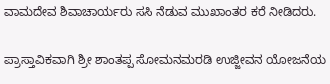ವಾಮದೇವ ಶಿವಾಚಾರ್ಯರು ಸಸಿ ನೆಡುವ ಮುಖಾಂತರ ಕರೆ ನೀಡಿದರು.

ಪ್ರಾಸ್ತಾವಿಕವಾಗಿ ಶ್ರೀ ಶಾಂತಪ್ಪ ಸೋಮನಮರಡಿ ಉಜ್ಜೀವನ ಯೋಜನೆಯ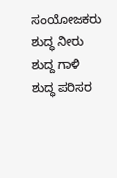ಸಂಯೋಜಕರು ಶುದ್ಧ ನೀರು ಶುದ್ದ ಗಾಳಿ ಶುದ್ಧ ಪರಿಸರ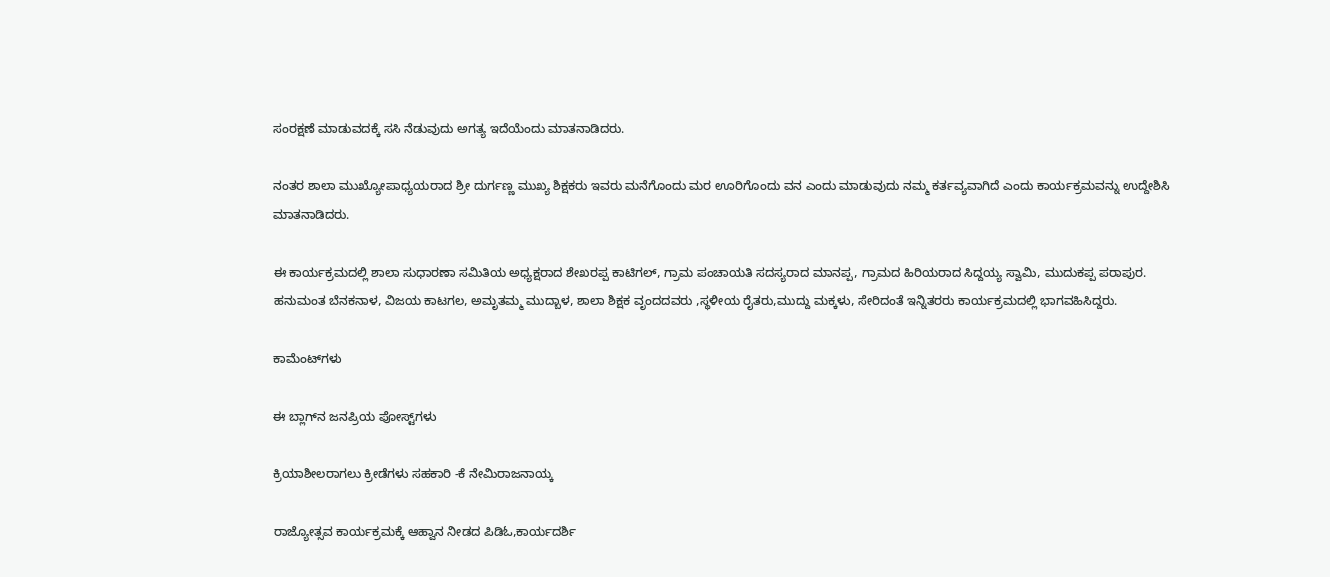ಸಂರಕ್ಷಣೆ ಮಾಡುವದಕ್ಕೆ ಸಸಿ ನೆಡುವುದು ಅಗತ್ಯ ಇದೆಯೆಂದು ಮಾತನಾಡಿದರು.

ನಂತರ ಶಾಲಾ ಮುಖ್ಯೋಪಾಧ್ಯಯರಾದ ಶ್ರೀ ದುರ್ಗಣ್ಣ ಮುಖ್ಯ ಶಿಕ್ಷಕರು ಇವರು ಮನೆಗೊಂದು ಮರ ಊರಿಗೊಂದು ವನ ಎಂದು ಮಾಡುವುದು ನಮ್ಮ ಕರ್ತವ್ಯವಾಗಿದೆ ಎಂದು ಕಾರ್ಯಕ್ರಮವನ್ನು ಉದ್ದೇಶಿಸಿ ಮಾತನಾಡಿದರು.

ಈ ಕಾರ್ಯಕ್ರಮದಲ್ಲಿ ಶಾಲಾ ಸುಧಾರಣಾ ಸಮಿತಿಯ ಅಧ್ಯಕ್ಷರಾದ ಶೇಖರಪ್ಪ ಕಾಟಿಗಲ್, ಗ್ರಾಮ ಪಂಚಾಯತಿ ಸದಸ್ಯರಾದ ಮಾನಪ್ಪ, ಗ್ರಾಮದ ಹಿರಿಯರಾದ ಸಿದ್ದಯ್ಯ ಸ್ವಾಮಿ, ಮುದುಕಪ್ಪ ಪರಾಪುರ. ಹನುಮಂತ ಬೆನಕನಾಳ, ವಿಜಯ ಕಾಟಗಲ, ಅಮೃತಮ್ಮ ಮುದ್ಬಾಳ, ಶಾಲಾ ಶಿಕ್ಷಕ ವೃಂದದವರು ,ಸ್ಥಳೀಯ ರೈತರು,ಮುದ್ದು ಮಕ್ಕಳು, ಸೇರಿದಂತೆ ಇನ್ನಿತರರು ಕಾರ್ಯಕ್ರಮದಲ್ಲಿ ಭಾಗವಹಿಸಿದ್ದರು.

ಕಾಮೆಂಟ್‌ಗಳು

ಈ ಬ್ಲಾಗ್‌ನ ಜನಪ್ರಿಯ ಪೋಸ್ಟ್‌ಗಳು

ಕ್ರಿಯಾಶೀಲರಾಗಲು ಕ್ರೀಡೆಗಳು ಸಹಕಾರಿ -ಕೆ ನೇಮಿರಾಜನಾಯ್ಕ

ರಾಜ್ಯೋತ್ಸವ ಕಾರ್ಯಕ್ರಮಕ್ಕೆ ಆಹ್ವಾನ ನೀಡದ ಪಿಡಿಓ,ಕಾರ್ಯದರ್ಶಿ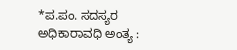*ಪ.ಪಂ. ಸದಸ್ಯರ ಅಧಿಕಾರಾವಧಿ ಅಂತ್ಯ :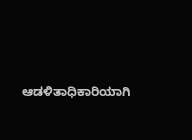ಆಡಳಿತಾಧಿಕಾರಿಯಾಗಿ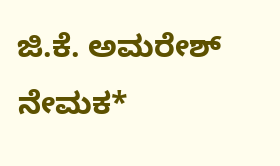ಜಿ.ಕೆ. ಅಮರೇಶ್ ನೇಮಕ*